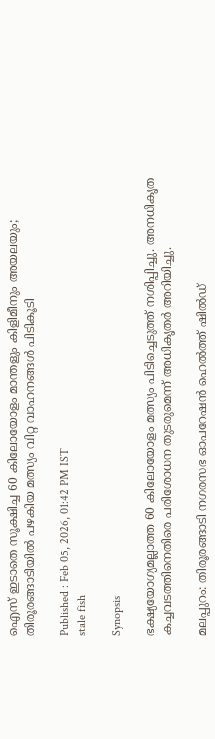ഐസ് ഇടാതെ സൂക്ഷിച്ച 60 കിലോയോളം മാന്തളും കിളിമീനും അയലയും; തിരൂരങ്ങാടിയിൽ പഴകിയ മത്സ്യം വിറ്റ വാഹനങ്ങള്‍ പിടികൂടി

Published : Feb 05, 2026, 01:42 PM IST
stale fish

Synopsis

ഭക്ഷ്യയോഗ്യമല്ലാത്ത 60 കിലോയോളം മത്സ്യം പിടിച്ചെടുത്ത് നശിപ്പിച്ചു. അനധികൃത കച്ചവടത്തിനെതിരെ പരിശോധന തുടരുമെന്ന് അധികൃതര്‍ അറിയിച്ചു.

മലപ്പുറം: തിരൂരങ്ങാടി നഗരസഭ ഓപറേഷന്‍ ഹെല്‍ത്ത് ഷില്‍ഡ്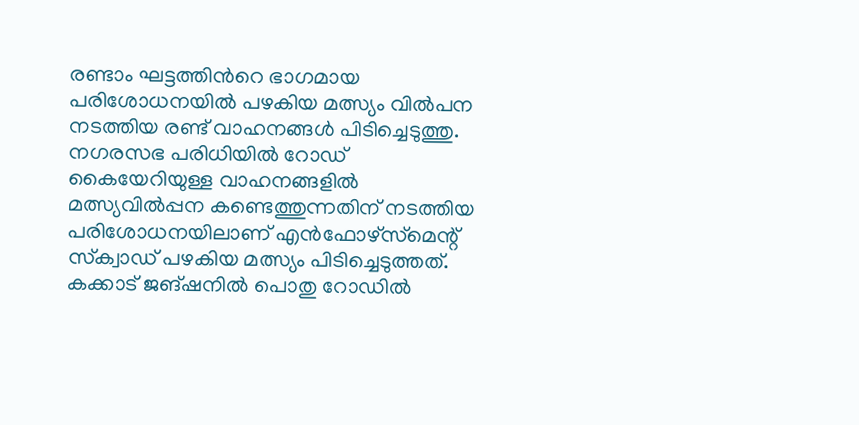രണ്ടാം ഘട്ടത്തിന്‍റെ ഭാഗമായ പരിശോധനയില്‍ പഴകിയ മത്സ്യം വില്‍പന നടത്തിയ രണ്ട് വാഹനങ്ങള്‍ പിടിച്ചെടുത്തു. നഗരസഭ പരിധിയില്‍ റോഡ് കൈയേറിയുള്ള വാഹനങ്ങളില്‍ മത്സ്യവില്‍പ്പന കണ്ടെത്തുന്നതിന് നടത്തിയ പരിശോധനയിലാണ് എന്‍ഫോഴ്സ്‌മെന്റ്‌ സ്‌ക്വാഡ് പഴകിയ മത്സ്യം പിടിച്ചെടുത്തത്. കക്കാട് ജങ്ഷനില്‍ പൊതു റോഡില്‍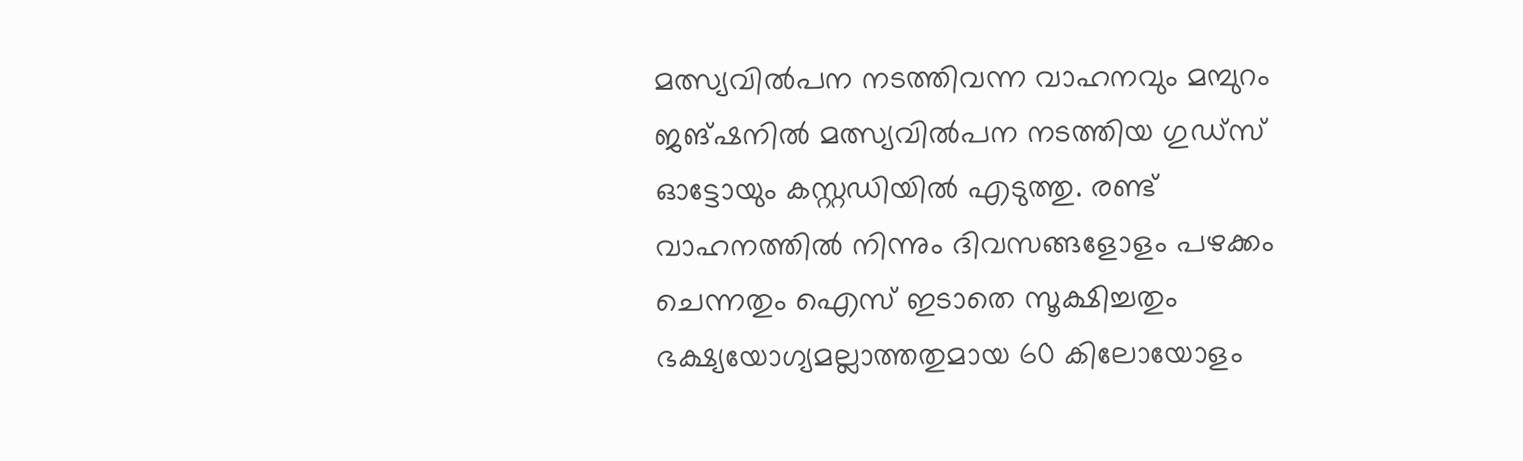മത്സ്യവില്‍പന നടത്തിവന്ന വാഹനവും മമ്പുറം ജങ്ഷനില്‍ മത്സ്യവില്‍പന നടത്തിയ ഗുഡ്സ് ഓട്ടോയും കസ്റ്റഡിയില്‍ എടുത്തു. രണ്ട് വാഹനത്തില്‍ നിന്നും ദിവസങ്ങളോളം പഴക്കം ചെന്നതും ഐസ് ഇടാതെ സൂക്ഷിച്ചതും ഭക്ഷ്യയോഗ്യമല്ലാത്തതുമായ 60 കിലോയോളം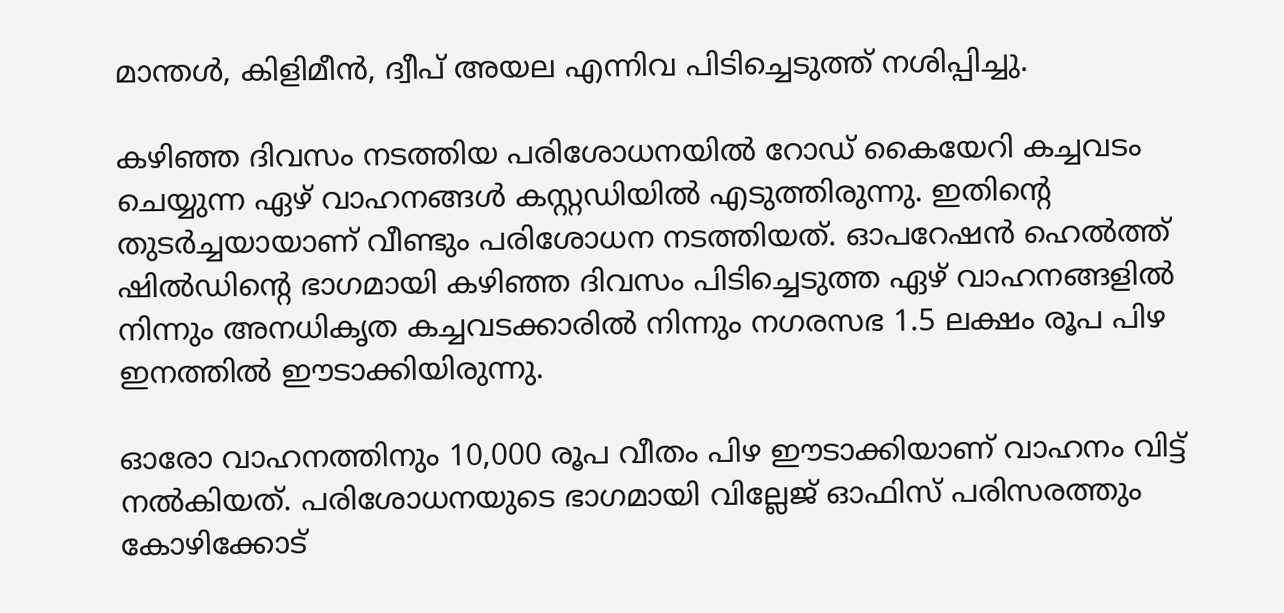മാന്തള്‍, കിളിമീന്‍, ദ്വീപ് അയല എന്നിവ പിടിച്ചെടുത്ത് നശിപ്പിച്ചു.

കഴിഞ്ഞ ദിവസം നടത്തിയ പരിശോധനയില്‍ റോഡ് കൈയേറി കച്ചവടം ചെയ്യുന്ന ഏഴ് വാഹനങ്ങള്‍ കസ്റ്റഡിയില്‍ എടുത്തിരുന്നു. ഇതിന്റെ തുടര്‍ച്ചയായാണ് വീണ്ടും പരിശോധന നടത്തിയത്. ഓപറേഷന്‍ ഹെല്‍ത്ത് ഷില്‍ഡിന്റെ ഭാഗമായി കഴിഞ്ഞ ദിവസം പിടിച്ചെടുത്ത ഏഴ് വാഹനങ്ങളില്‍ നിന്നും അനധികൃത കച്ചവടക്കാരില്‍ നിന്നും നഗരസഭ 1.5 ലക്ഷം രൂപ പിഴ ഇനത്തില്‍ ഈടാക്കിയിരുന്നു.

ഓരോ വാഹനത്തിനും 10,000 രൂപ വീതം പിഴ ഈടാക്കിയാണ് വാഹനം വിട്ട് നല്‍കിയത്. പരിശോധനയുടെ ഭാഗമായി വില്ലേജ് ഓഫിസ് പരിസരത്തും കോഴിക്കോട്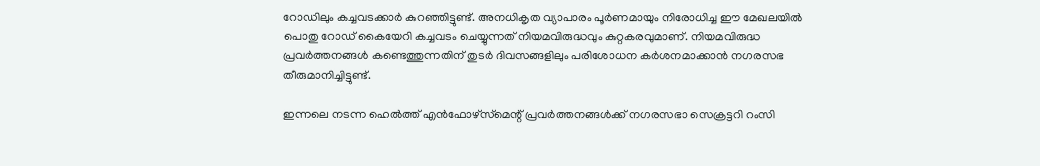റോഡിലും കച്ചവടക്കാര്‍ കുറഞ്ഞിട്ടുണ്ട്. അനധികൃത വ്യാപാരം പൂര്‍ണമായും നിരോധിച്ച ഈ മേഖലയില്‍ പൊതു റോഡ് കൈയേറി കച്ചവടം ചെയ്യുന്നത് നിയമവിരുദ്ധവും കുറ്റകരവുമാണ്. നിയമവിരുദ്ധ പ്രവര്‍ത്തനങ്ങള്‍ കണ്ടെത്തുന്നതിന് തുടര്‍ ദിവസങ്ങളിലും പരിശോധന കര്‍ശനമാക്കാന്‍ നഗരസഭ തീരുമാനിച്ചിട്ടുണ്ട്.

ഇന്നലെ നടന്ന ഹെല്‍ത്ത് എന്‍ഫോഴ്സ്‌മെന്റ് പ്രവര്‍ത്തനങ്ങള്‍ക്ക് നഗരസഭാ സെക്രട്ടറി റംസി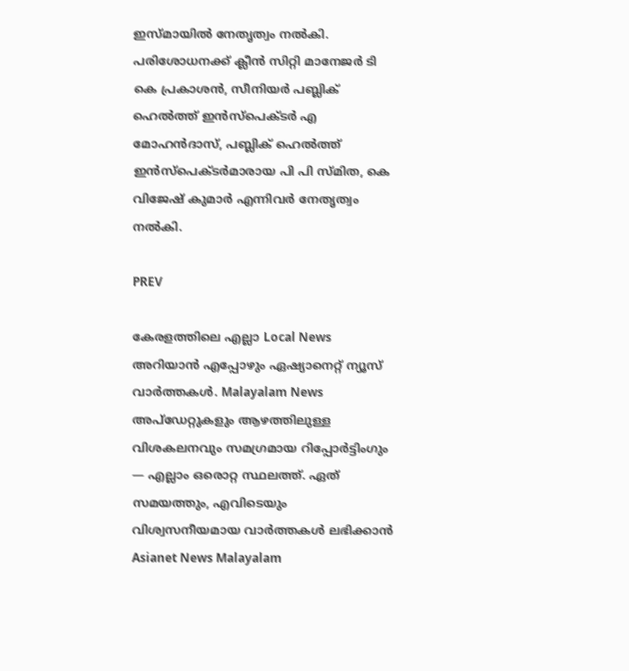ഇസ്മായില്‍ നേതൃത്വം നല്‍കി. പരിശോധനക്ക് ക്ലീന്‍ സിറ്റി മാനേജര്‍ ടി കെ പ്രകാശന്‍, സീനിയര്‍ പബ്ലിക് ഹെല്‍ത്ത് ഇന്‍സ്‌പെക്ടര്‍ എ മോഹന്‍ദാസ്, പബ്ലിക് ഹെല്‍ത്ത് ഇന്‍സ്‌പെക്ടര്‍മാരായ പി പി സ്മിത, കെ വിജേഷ് കുമാര്‍ എന്നിവര്‍ നേതൃത്വം നല്‍കി.

PREV

കേരളത്തിലെ എല്ലാ Local News അറിയാൻ എപ്പോഴും ഏഷ്യാനെറ്റ് ന്യൂസ് വാർത്തകൾ. Malayalam News  അപ്‌ഡേറ്റുകളും ആഴത്തിലുള്ള വിശകലനവും സമഗ്രമായ റിപ്പോർട്ടിംഗും — എല്ലാം ഒരൊറ്റ സ്ഥലത്ത്. ഏത് സമയത്തും, എവിടെയും വിശ്വസനീയമായ വാർത്തകൾ ലഭിക്കാൻ Asianet News Malayalam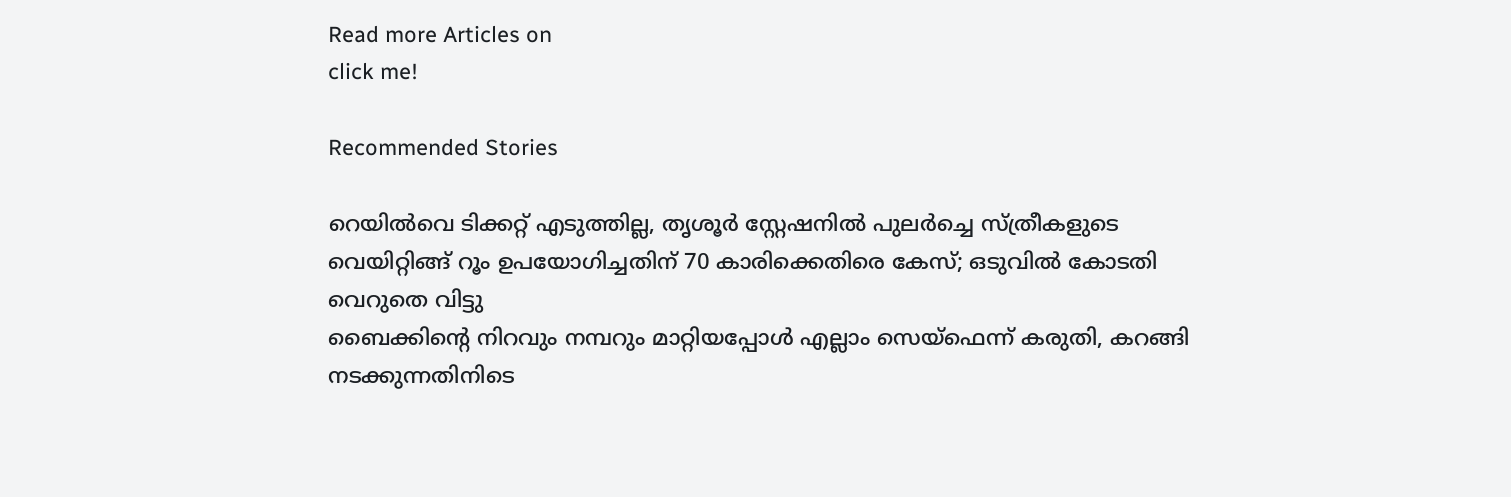Read more Articles on
click me!

Recommended Stories

റെയിൽവെ ടിക്കറ്റ് എടുത്തില്ല, തൃശൂർ സ്റ്റേഷനിൽ പുലർച്ചെ സ്ത്രീകളുടെ വെയിറ്റിങ്ങ് റൂം ഉപയോഗിച്ചതിന് 70 കാരിക്കെതിരെ കേസ്; ഒടുവിൽ കോടതി വെറുതെ വിട്ടു
ബൈക്കിന്‍റെ നിറവും നമ്പറും മാറ്റിയപ്പോൾ എല്ലാം സെയ്ഫെന്ന് കരുതി, കറങ്ങി നടക്കുന്നതിനിടെ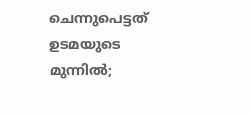ചെന്നുപെട്ടത് ഉടമയുടെ മുന്നിൽ;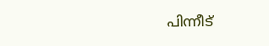പിന്നീട്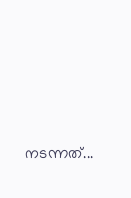നടന്നത്...